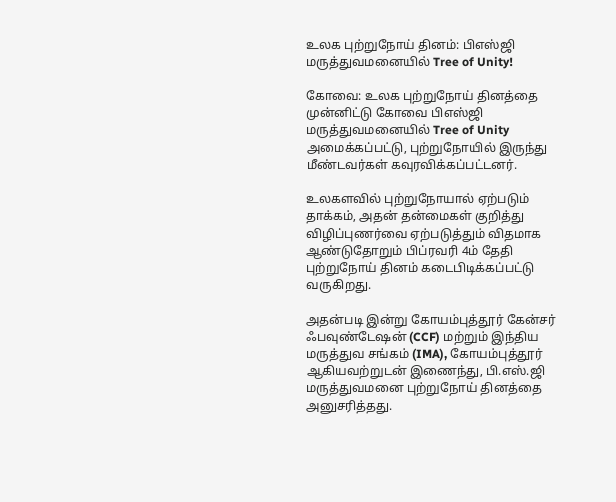உலக புற்றுநோய் தினம்: பிஎஸ்ஜி மருத்துவமனையில் Tree of Unity!

கோவை: உலக புற்றுநோய் தினத்தை முன்னிட்டு கோவை பிஎஸ்ஜி மருத்துவமனையில் Tree of Unity அமைக்கப்பட்டு, புற்றுநோயில் இருந்து மீண்டவர்கள் கவுரவிக்கப்பட்டனர்.

உலகளவில் புற்றுநோயால் ஏற்படும் தாக்கம், அதன் தன்மைகள் குறித்து விழிப்புணர்வை ஏற்படுத்தும் விதமாக ஆண்டுதோறும் பிப்ரவரி 4ம் தேதி புற்றுநோய் தினம் கடைபிடிக்கப்பட்டு வருகிறது.

அதன்படி இன்று கோயம்புத்தூர் கேன்சர் ஃபவுண்டேஷன் (CCF) மற்றும் இந்திய மருத்துவ சங்கம் (IMA), கோயம்புத்தூர் ஆகியவற்றுடன் இணைந்து, பி.எஸ்.ஜி மருத்துவமனை புற்றுநோய் தினத்தை அனுசரித்தது.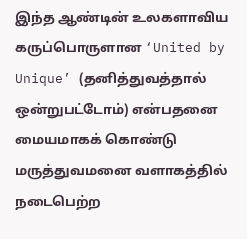இந்த ஆண்டின் உலகளாவிய கருப்பொருளான ‘United by Unique’ (தனித்துவத்தால் ஒன்றுபட்டோம்) என்பதனை மையமாகக் கொண்டு மருத்துவமனை வளாகத்தில் நடைபெற்ற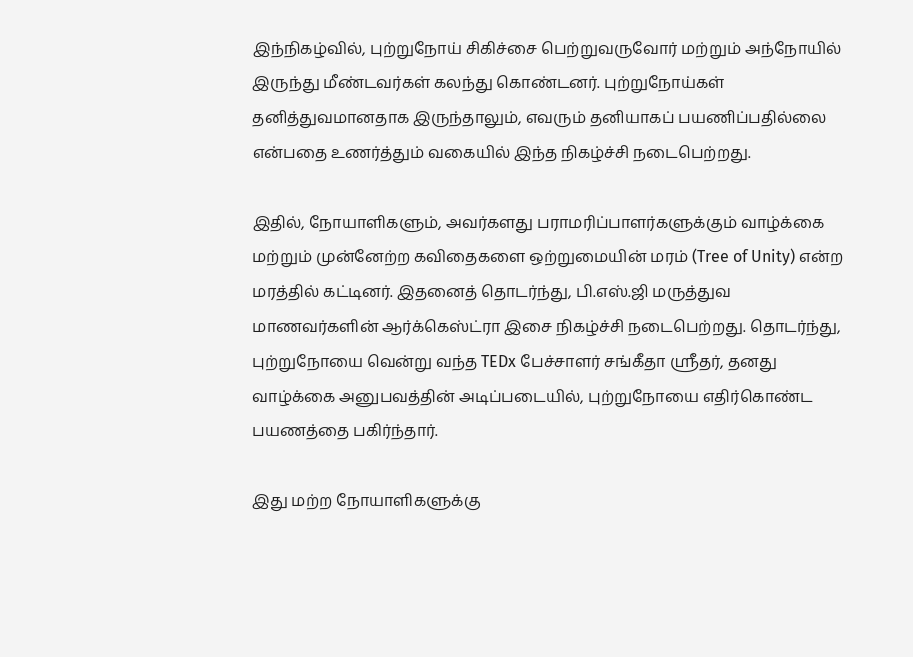இந்நிகழ்வில், புற்றுநோய் சிகிச்சை பெற்றுவருவோர் மற்றும் அந்நோயில் இருந்து மீண்டவர்கள் கலந்து கொண்டனர். புற்றுநோய்கள் தனித்துவமானதாக இருந்தாலும், எவரும் தனியாகப் பயணிப்பதில்லை என்பதை உணர்த்தும் வகையில் இந்த நிகழ்ச்சி நடைபெற்றது.

இதில், நோயாளிகளும், அவர்களது பராமரிப்பாளர்களுக்கும் வாழ்க்கை மற்றும் முன்னேற்ற கவிதைகளை ஒற்றுமையின் மரம் (Tree of Unity) என்ற மரத்தில் கட்டினர். இதனைத் தொடர்ந்து, பி.எஸ்.ஜி மருத்துவ மாணவர்களின் ஆர்க்கெஸ்ட்ரா இசை நிகழ்ச்சி நடைபெற்றது. தொடர்ந்து, புற்றுநோயை வென்று வந்த TEDx பேச்சாளர் சங்கீதா ஸ்ரீதர், தனது வாழ்க்கை அனுபவத்தின் அடிப்படையில், புற்றுநோயை எதிர்கொண்ட பயணத்தை பகிர்ந்தார்.

இது மற்ற நோயாளிகளுக்கு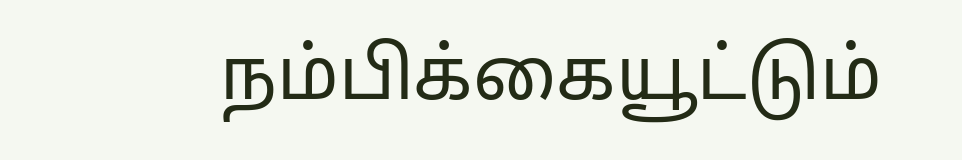நம்பிக்கையூட்டும்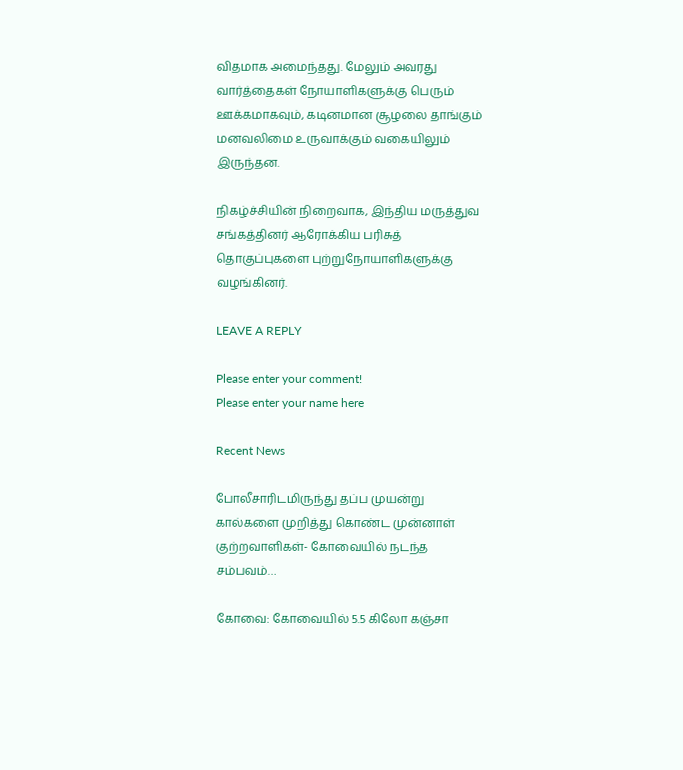விதமாக அமைந்தது. மேலும் அவரது வார்த்தைகள் நோயாளிகளுக்கு பெரும் ஊக்கமாகவும், கடினமான சூழலை தாங்கும் மனவலிமை உருவாக்கும் வகையிலும் இருந்தன.

நிகழ்ச்சியின் நிறைவாக, இந்திய மருத்துவ சங்கத்தினர் ஆரோக்கிய பரிசுத் தொகுப்புகளை புற்றுநோயாளிகளுக்கு வழங்கினர்.

LEAVE A REPLY

Please enter your comment!
Please enter your name here

Recent News

போலீசாரிடமிருந்து தப்ப முயன்று கால்களை முறித்து கொண்ட முன்னாள் குற்றவாளிகள்- கோவையில் நடந்த சம்பவம்…

கோவை: கோவையில் 5.5 கிலோ கஞ்சா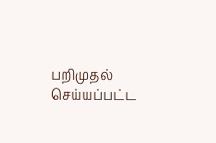பறிமுதல் செய்யப்பட்ட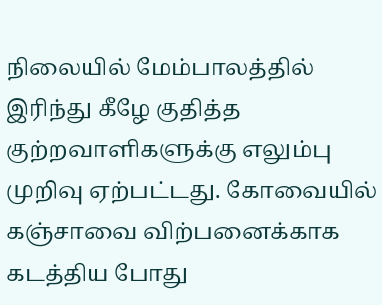நிலையில் மேம்பாலத்தில் இரிந்து கீழே குதித்த குற்றவாளிகளுக்கு எலும்பு முறிவு ஏற்பட்டது. கோவையில் கஞ்சாவை விற்பனைக்காக கடத்திய போது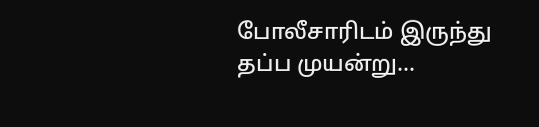போலீசாரிடம் இருந்து தப்ப முயன்று...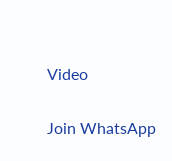Video

Join WhatsApp